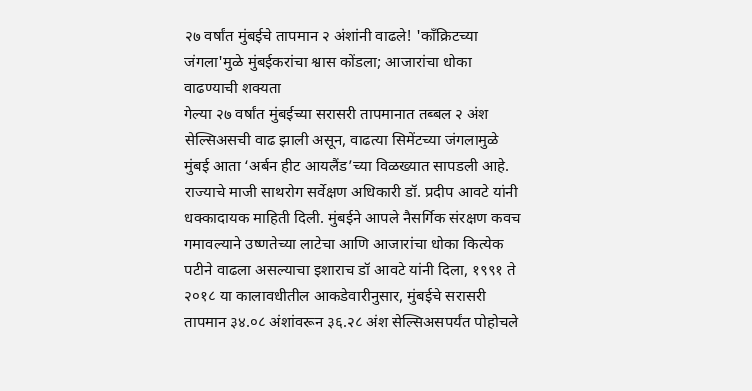२७ वर्षांत मुंबईचे तापमान २ अंशांनी वाढले! 'काँक्रिटच्या जंगला'मुळे मुंबईकरांचा श्वास कोंडला; आजारांचा धोका वाढण्याची शक्यता
गेल्या २७ वर्षांत मुंबईच्या सरासरी तापमानात तब्बल २ अंश सेल्सिअसची वाढ झाली असून, वाढत्या सिमेंटच्या जंगलामुळे मुंबई आता ‘अर्बन हीट आयलैंड’च्या विळख्यात सापडली आहे. राज्याचे माजी साथरोग सर्वेक्षण अधिकारी डॉ. प्रदीप आवटे यांनी धक्कादायक माहिती दिली. मुंबईने आपले नैसर्गिक संरक्षण कवच गमावल्याने उष्णतेच्या लाटेचा आणि आजारांचा धोका कित्येक पटीने वाढला असल्याचा इशाराच डॉ आवटे यांनी दिला, १९९१ ते २०१८ या कालावधीतील आकडेवारीनुसार, मुंबईचे सरासरी तापमान ३४.०८ अंशांवरून ३६.२८ अंश सेल्सिअसपर्यंत पोहोचले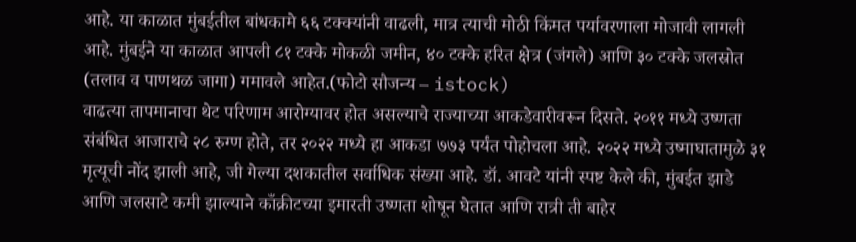आहे. या काळात मुंबईतील बांधकामे ६६ टक्क्यांनी वाढली, मात्र त्याची मोठी किंमत पर्यावरणाला मोजावी लागली आहे. मुंबईने या काळात आपली ८१ टक्के मोकळी जमीन, ४० टक्के हरित क्षेत्र (जंगले) आणि ३० टक्के जलस्रोत (तलाव व पाणथळ जागा) गमावले आहेत.(फोटो सौजन्य – istock)
वाढत्या तापमानाचा थेट परिणाम आरोग्यावर होत असल्याचे राज्याच्या आकडेवारीवरून दिसते. २०११ मध्ये उष्णता संबंधित आजाराचे २८ रुग्ण होते, तर २०२२ मध्ये हा आकडा ७७३ पर्यंत पोहोचला आहे. २०२२ मध्ये उष्माघातामुळे ३१ मृत्यूची नोंद झाली आहे, जी गेल्या दशकातील सर्वाधिक संख्या आहे. डॉ. आवटे यांनी स्पष्ट केले की, मुंबईत झाडे आणि जलसाटे कमी झाल्याने काँक्रीटच्या इमारती उष्णता शोषून घेतात आणि रात्री ती बाहेर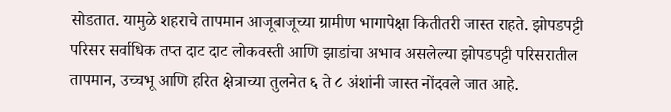सोडतात. यामुळे शहराचे तापमान आजूबाजूच्या ग्रामीण भागापेक्षा कितीतरी जास्त राहते. झोपडपट्टी परिसर सर्वाधिक तप्त दाट दाट लोकवस्ती आणि झाडांचा अभाव असलेल्या झोपडपट्टी परिसरातील तापमान, उच्चभू आणि हरित क्षेत्राच्या तुलनेत ६ ते ८ अंशांनी जास्त नोंदवले जात आहे.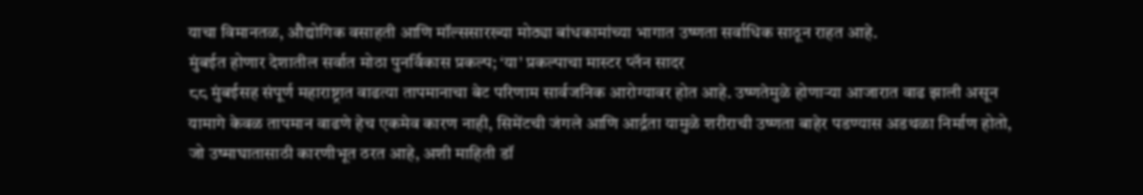याचा विमानतळ, औद्योगिक वसाहती आणि मॉल्ससारख्या मोठ्या बांधकामांच्या भागात उष्णता सर्वाधिक साठून राहत आहे.
मुंबईत होणार देशातील सर्वात मोठा पुनर्विकास प्रकल्प; ‘या’ प्रकल्पाचा मास्टर प्लॅन सादर
८८ मुंबईसह संपूर्ण महाराष्ट्रात वाढत्या तापमानाचा बेट परिणाम सार्वजनिक आरोग्यावर होत आहे. उष्णतेमुळे होणाऱ्या आजारात वाढ झाली असून यामागे केवळ तापमान वाढणे हेच एकमेव कारण नाही, सिमेंटची जंगले आणि आर्द्रता यामुळे शरीराची उष्णता बाहेर पडण्यास अडथळा निर्माण होतो, जो उष्माघातासाठी कारणीभूत ठरत आहे, अशी माहिती डॉ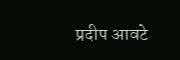प्रदीप आवटे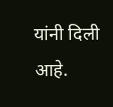यांनी दिली आहे.